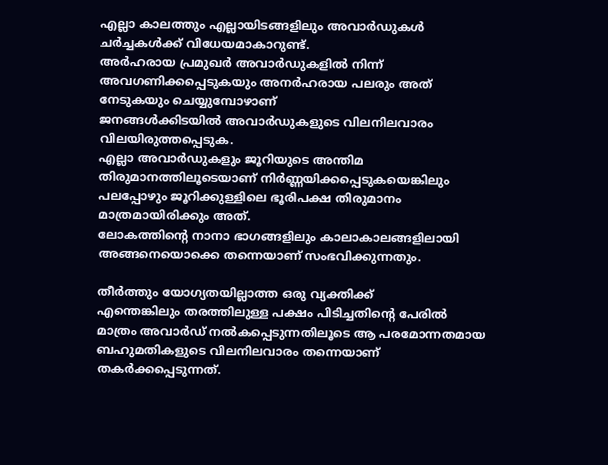എല്ലാ കാലത്തും എല്ലായിടങ്ങളിലും അവാർഡുകൾ ചർച്ചകൾക്ക് വിധേയമാകാറുണ്ട്.
അർഹരായ പ്രമുഖർ അവാർഡുകളിൽ നിന്ന് അവഗണിക്കപ്പെടുകയും അനർഹരായ പലരും അത് നേടുകയും ചെയ്യുമ്പോഴാണ്
ജനങ്ങൾക്കിടയിൽ അവാർഡുകളുടെ വിലനിലവാരം വിലയിരുത്തപ്പെടുക.
എല്ലാ അവാർഡുകളും ജൂറിയുടെ അന്തിമ തിരുമാനത്തിലൂടെയാണ് നിർണ്ണയിക്കപ്പെടുകയെങ്കിലും പലപ്പോഴും ജൂറിക്കുള്ളിലെ ഭൂരിപക്ഷ തിരുമാനം മാത്രമായിരിക്കും അത്.
ലോകത്തിൻ്റെ നാനാ ഭാഗങ്ങളിലും കാലാകാലങ്ങളിലായി അങ്ങനെയൊക്കെ തന്നെയാണ് സംഭവിക്കുന്നതും.

തീർത്തും യോഗ്യതയില്ലാത്ത ഒരു വ്യക്തിക്ക്
എന്തെങ്കിലും തരത്തിലുള്ള പക്ഷം പിടിച്ചതിൻ്റെ പേരിൽ മാത്രം അവാർഡ് നൽകപ്പെടുന്നതിലൂടെ ആ പരമോന്നതമായ ബഹുമതികളുടെ വിലനിലവാരം തന്നെയാണ് തകർക്കപ്പെടുന്നത്.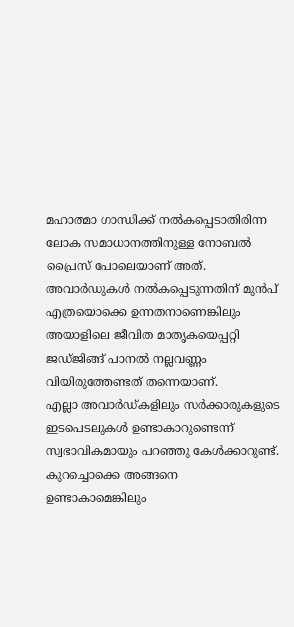മഹാത്മാ ഗാന്ധിക്ക് നൽകപ്പെടാതിരിന്ന ലോക സമാധാനത്തിനുള്ള നോബൽ പ്രൈസ് പോലെയാണ് അത്.
അവാർഡുകൾ നൽകപ്പെടുന്നതിന് മുൻപ് എത്രയൊക്കെ ഉന്നതനാണെങ്കിലും അയാളിലെ ജീവിത മാതൃകയെപ്പറ്റി ജഡ്ജിങ്ങ് പാനൽ നല്ലവണ്ണം വിയിരുത്തേണ്ടത് തന്നെയാണ്.
എല്ലാ അവാർഡ്കളിലും സർക്കാരുകളുടെ ഇടപെടലുകൾ ഉണ്ടാകാറുണ്ടെന്ന് സ്വഭാവികമായും പറഞ്ഞു കേൾക്കാറുണ്ട്.
കുറച്ചൊക്കെ അങ്ങനെ ഉണ്ടാകാമെങ്കിലും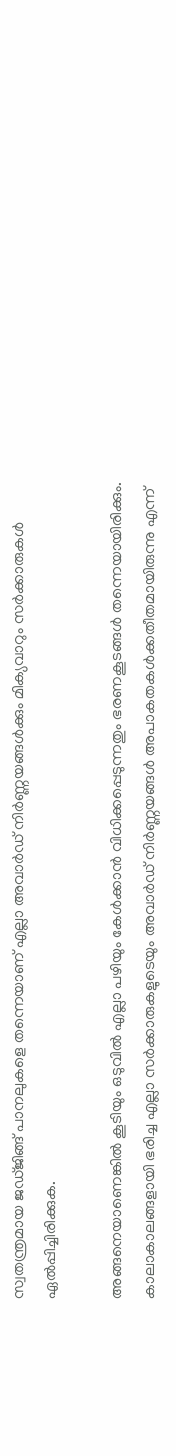സ്വതന്ത്രമായ ജഡ്ജിങ്ങ് പാനലുകളെ തന്നെയാണ് എല്ലാ അവാർഡ് നിർണ്ണയങ്ങൾക്കും മിക്യവാറും സർക്കാരുകൾ ഏൽപ്പിച്ചിരിക്കുക.

അങ്ങനെയാണെങ്കിൽ കൂടിയും ഒടുവിൽ എല്ലാ പഴിയും കേൾക്കാൻ വിധിക്കപ്പെടുന്നതും ഭരണകൂടങ്ങൾ തന്നെയായിരിക്കും.
കാലാകാലങ്ങളായി ഭരിച്ച എല്ലാ സർക്കാരുകളുടെയും അവാർഡ് നിർണ്ണയങ്ങൾ അപാകതകൾക്കതീതമായിരുന്നു എന്ന്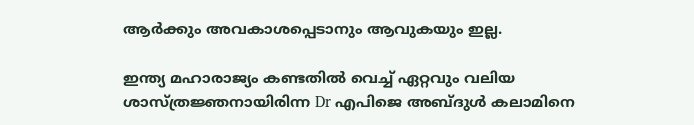ആർക്കും അവകാശപ്പെടാനും ആവുകയും ഇല്ല.

ഇന്ത്യ മഹാരാജ്യം കണ്ടതിൽ വെച്ച് ഏറ്റവും വലിയ ശാസ്ത്രജ്ഞനായിരിന്ന Dr എപിജെ അബ്ദുൾ കലാമിനെ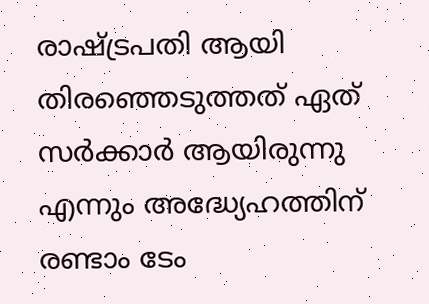രാഷ്ട്രപതി ആയി തിരഞ്ഞെടുത്തത് ഏത് സർക്കാർ ആയിരുന്നു എന്നും അദ്ധ്യേഹത്തിന് രണ്ടാം ടേം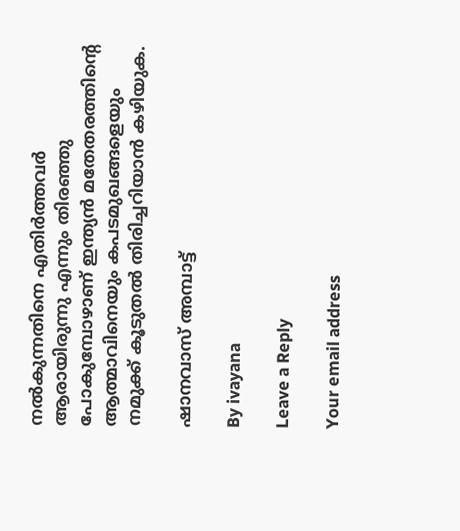നൽകുന്നതിനെ എതിർത്തവർ ആരായിരുന്നു എന്നും തിരഞ്ഞു പോകുമ്പോഴാണ് ഇന്ത്യൻ മതേതരത്തിൻ്റെ
ആത്മാവിനെയും കപടമുഖങ്ങളെയും നമുക്ക് കൂടുതൽ തിരിച്ചറിയാൻ കഴിയുക.

ഷാനവാസ് അമ്പാട്ട്

By ivayana

Leave a Reply

Your email address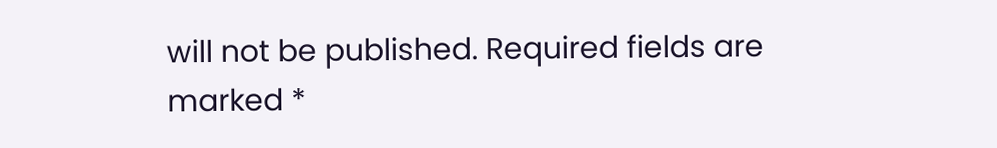will not be published. Required fields are marked *